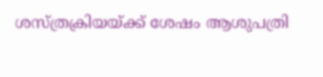ശസ്ത്രക്രിയയ്ക്ക് ശേഷം ആശുപത്രി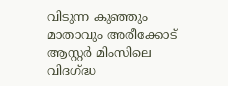വിടുന്ന കുഞ്ഞും മാതാവും അരീക്കോട് ആസ്റ്റര്‍ മിംസിലെ വിദഗ്ദ്ധ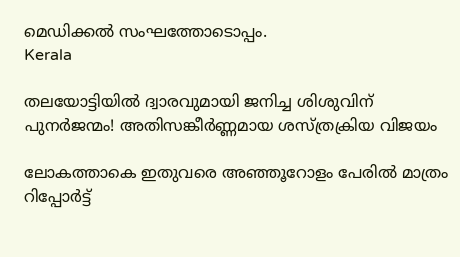മെഡിക്കല്‍ സംഘത്തോടൊപ്പം.
Kerala

തലയോട്ടിയില്‍ ദ്വാരവുമായി ജനിച്ച ശിശുവിന് പുനര്‍ജന്മം! അതിസങ്കീര്‍ണ്ണമായ ശസ്ത്രക്രിയ വിജയം

ലോകത്താകെ ഇതുവരെ അഞ്ഞൂറോളം പേരില്‍ മാത്രം റിപ്പോര്‍ട്ട്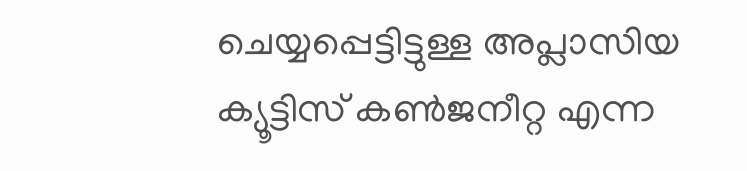ചെയ്യപ്പെട്ടിട്ടുള്ള അപ്ലാസിയ ക്യൂട്ടിസ് കണ്‍ജനീറ്റ എന്ന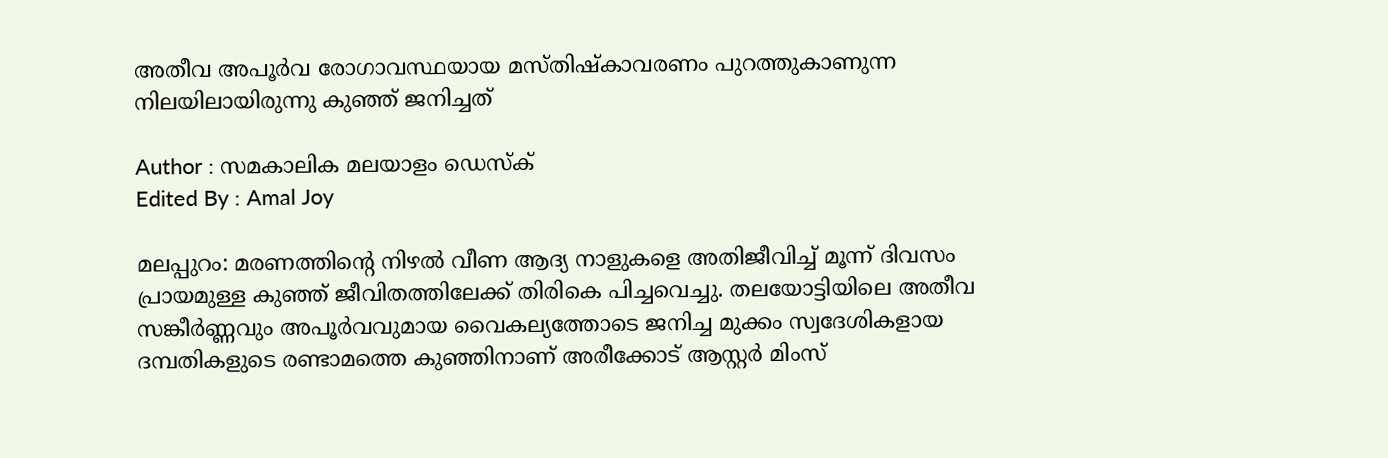അതീവ അപൂര്‍വ രോഗാവസ്ഥയായ മസ്തിഷ്‌കാവരണം പുറത്തുകാണുന്ന നിലയിലായിരുന്നു കുഞ്ഞ് ജനിച്ചത്

Author : സമകാലിക മലയാളം ഡെസ്ക്
Edited By : Amal Joy

മലപ്പുറം: മരണത്തിന്റെ നിഴല്‍ വീണ ആദ്യ നാളുകളെ അതിജീവിച്ച് മൂന്ന് ദിവസം പ്രായമുള്ള കുഞ്ഞ് ജീവിതത്തിലേക്ക് തിരികെ പിച്ചവെച്ചു. തലയോട്ടിയിലെ അതീവ സങ്കീര്‍ണ്ണവും അപൂര്‍വവുമായ വൈകല്യത്തോടെ ജനിച്ച മുക്കം സ്വദേശികളായ ദമ്പതികളുടെ രണ്ടാമത്തെ കുഞ്ഞിനാണ് അരീക്കോട് ആസ്റ്റര്‍ മിംസ്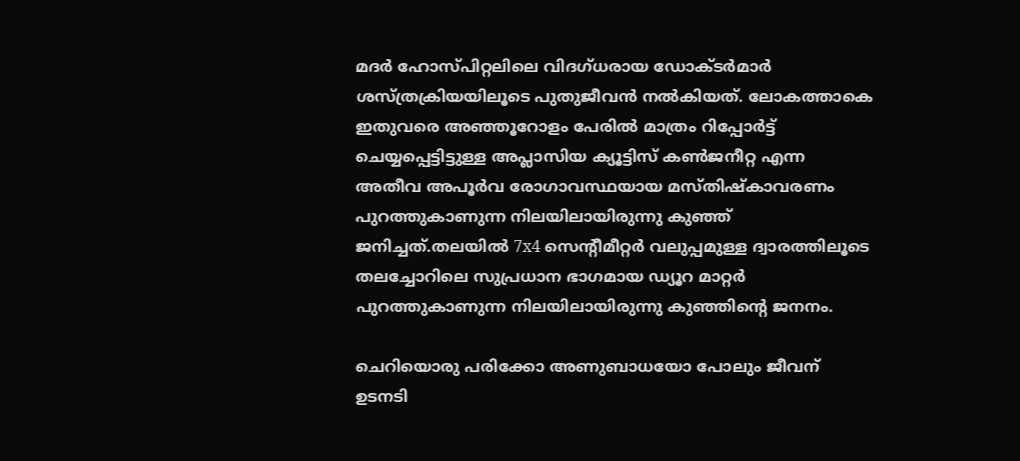മദര്‍ ഹോസ്പിറ്റലിലെ വിദഗ്ധരായ ഡോക്ടര്‍മാര്‍ ശസ്ത്രക്രിയയിലൂടെ പുതുജീവന്‍ നല്‍കിയത്. ലോകത്താകെ ഇതുവരെ അഞ്ഞൂറോളം പേരില്‍ മാത്രം റിപ്പോര്‍ട്ട് ചെയ്യപ്പെട്ടിട്ടുള്ള അപ്ലാസിയ ക്യൂട്ടിസ് കണ്‍ജനീറ്റ എന്ന അതീവ അപൂര്‍വ രോഗാവസ്ഥയായ മസ്തിഷ്‌കാവരണം പുറത്തുകാണുന്ന നിലയിലായിരുന്നു കുഞ്ഞ് ജനിച്ചത്.തലയില്‍ 7x4 സെന്റീമീറ്റര്‍ വലുപ്പമുള്ള ദ്വാരത്തിലൂടെ തലച്ചോറിലെ സുപ്രധാന ഭാഗമായ ഡ്യൂറ മാറ്റര്‍ പുറത്തുകാണുന്ന നിലയിലായിരുന്നു കുഞ്ഞിന്റെ ജനനം.

ചെറിയൊരു പരിക്കോ അണുബാധയോ പോലും ജീവന് ഉടനടി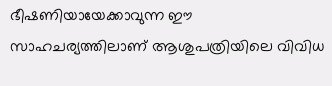ഭീഷണിയായേക്കാവുന്ന ഈ സാഹചര്യത്തിലാണ് ആശുപത്രിയിലെ വിവിധ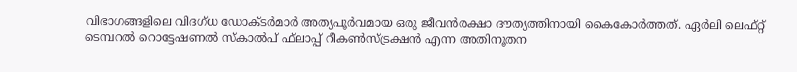വിഭാഗങ്ങളിലെ വിദഗ്ധ ഡോക്ടര്‍മാര്‍ അത്യപൂര്‍വമായ ഒരു ജീവന്‍രക്ഷാ ദൗത്യത്തിനായി കൈകോര്‍ത്തത്. ഏര്‍ലി ലെഫ്റ്റ് ടെമ്പറല്‍ റൊട്ടേഷണല്‍ സ്‌കാല്‍പ് ഫ്‌ലാപ്പ് റീകണ്‍സ്ട്രക്ഷന്‍ എന്ന അതിനൂതന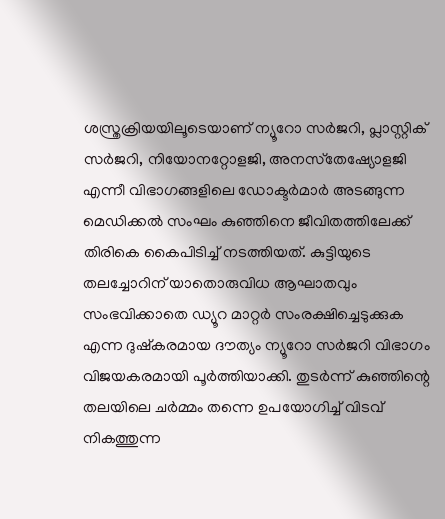ശസ്ത്രക്രിയയിലൂടെയാണ് ന്യൂറോ സര്‍ജറി, പ്ലാസ്റ്റിക് സര്‍ജറി, നിയോനറ്റോളജി, അനസ്‌തേഷ്യോളജി എന്നീ വിഭാഗങ്ങളിലെ ഡോക്ടര്‍മാര്‍ അടങ്ങുന്ന മെഡിക്കല്‍ സംഘം കുഞ്ഞിനെ ജീവിതത്തിലേക്ക് തിരികെ കൈപിടിച്ച് നടത്തിയത്. കുട്ടിയുടെ തലച്ചോറിന് യാതൊരുവിധ ആഘാതവും സംഭവിക്കാതെ ഡ്യൂറ മാറ്റര്‍ സംരക്ഷിച്ചെടുക്കുക എന്ന ദുഷ്‌കരമായ ദൗത്യം ന്യൂറോ സര്‍ജറി വിഭാഗം വിജയകരമായി പൂര്‍ത്തിയാക്കി. തുടര്‍ന്ന് കുഞ്ഞിന്റെ തലയിലെ ചര്‍മ്മം തന്നെ ഉപയോഗിച്ച് വിടവ് നികത്തുന്ന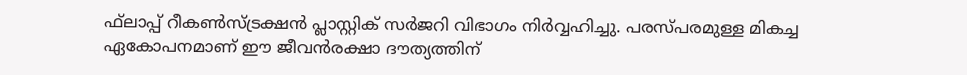ഫ്‌ലാപ്പ് റീകണ്‍സ്ട്രക്ഷന്‍ പ്ലാസ്റ്റിക് സര്‍ജറി വിഭാഗം നിര്‍വ്വഹിച്ചു. പരസ്പരമുള്ള മികച്ച ഏകോപനമാണ് ഈ ജീവന്‍രക്ഷാ ദൗത്യത്തിന്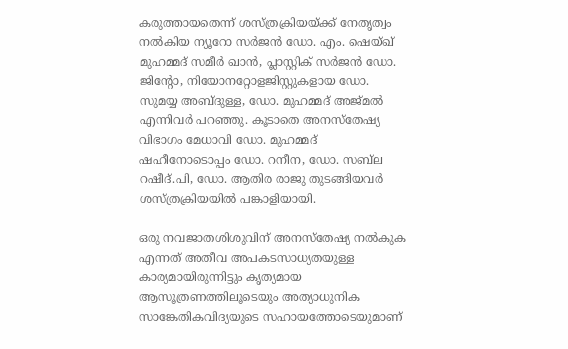കരുത്തായതെന്ന് ശസ്ത്രക്രിയയ്ക്ക് നേതൃത്വം നല്‍കിയ ന്യൂറോ സര്‍ജന്‍ ഡോ. എം. ഷെയ്ഖ് മുഹമ്മദ് സമീര്‍ ഖാന്‍, പ്ലാസ്റ്റിക് സര്‍ജന്‍ ഡോ. ജിന്റോ, നിയോനറ്റോളജിസ്റ്റുകളായ ഡോ. സുമയ്യ അബ്ദുള്ള, ഡോ. മുഹമ്മദ് അജ്മല്‍ എന്നിവര്‍ പറഞ്ഞു. കൂടാതെ അനസ്‌തേഷ്യ വിഭാഗം മേധാവി ഡോ. മുഹമ്മദ് ഷഹീനോടൊപ്പം ഡോ. റനീന, ഡോ. സബ്‌ല റഷീദ്.പി, ഡോ. ആതിര രാജു തുടങ്ങിയവര്‍ ശസ്ത്രക്രിയയില്‍ പങ്കാളിയായി.

ഒരു നവജാതശിശുവിന് അനസ്‌തേഷ്യ നല്‍കുക എന്നത് അതീവ അപകടസാധ്യതയുള്ള കാര്യമായിരുന്നിട്ടും കൃത്യമായ ആസൂത്രണത്തിലൂടെയും അത്യാധുനിക സാങ്കേതികവിദ്യയുടെ സഹായത്തോടെയുമാണ്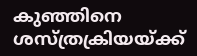കുഞ്ഞിനെ ശസ്ത്രക്രിയയ്ക്ക്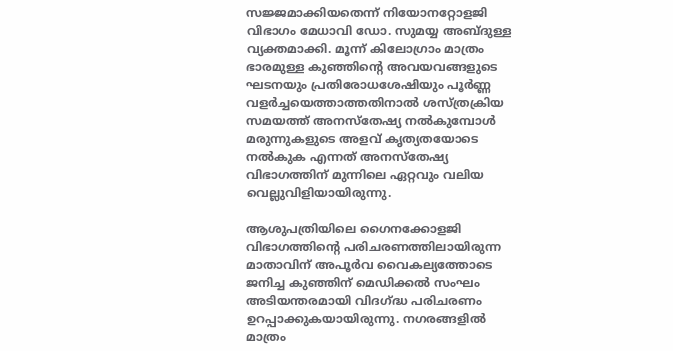സജ്ജമാക്കിയതെന്ന് നിയോനറ്റോളജി വിഭാഗം മേധാവി ഡോ. സുമയ്യ അബ്ദുള്ള വ്യക്തമാക്കി. മൂന്ന് കിലോഗ്രാം മാത്രം ഭാരമുള്ള കുഞ്ഞിന്റെ അവയവങ്ങളുടെ ഘടനയും പ്രതിരോധശേഷിയും പൂര്‍ണ്ണ വളര്‍ച്ചയെത്താത്തതിനാല്‍ ശസ്ത്രക്രിയ സമയത്ത് അനസ്‌തേഷ്യ നല്‍കുമ്പോള്‍ മരുന്നുകളുടെ അളവ് കൃത്യതയോടെ നല്‍കുക എന്നത് അനസ്‌തേഷ്യ വിഭാഗത്തിന് മുന്നിലെ ഏറ്റവും വലിയ വെല്ലുവിളിയായിരുന്നു.

ആശുപത്രിയിലെ ഗൈനക്കോളജി വിഭാഗത്തിന്റെ പരിചരണത്തിലായിരുന്ന മാതാവിന് അപൂര്‍വ വൈകല്യത്തോടെ ജനിച്ച കുഞ്ഞിന് മെഡിക്കല്‍ സംഘം അടിയന്തരമായി വിദഗ്ദ്ധ പരിചരണം ഉറപ്പാക്കുകയായിരുന്നു. നഗരങ്ങളില്‍ മാത്രം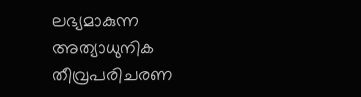ലഭ്യമാകുന്ന അത്യാധുനിക തീവ്രപരിചരണ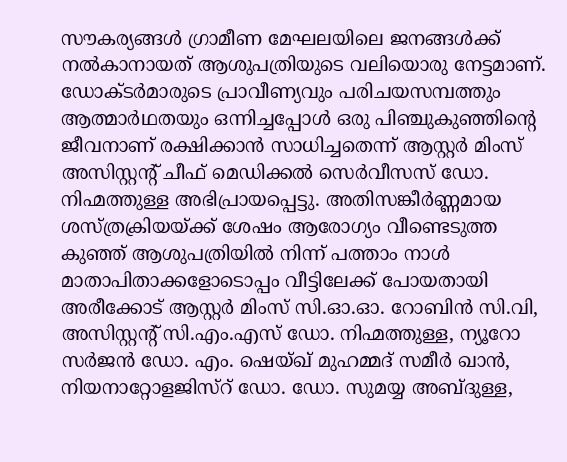സൗകര്യങ്ങള്‍ ഗ്രാമീണ മേഘലയിലെ ജനങ്ങള്‍ക്ക് നല്‍കാനായത് ആശുപത്രിയുടെ വലിയൊരു നേട്ടമാണ്. ഡോക്ടര്‍മാരുടെ പ്രാവീണ്യവും പരിചയസമ്പത്തും ആത്മാര്‍ഥതയും ഒന്നിച്ചപ്പോള്‍ ഒരു പിഞ്ചുകുഞ്ഞിന്റെ ജീവനാണ് രക്ഷിക്കാന്‍ സാധിച്ചതെന്ന് ആസ്റ്റര്‍ മിംസ് അസിസ്റ്റന്റ് ചീഫ് മെഡിക്കല്‍ സെര്‍വീസസ് ഡോ. നിഹ്മത്തുള്ള അഭിപ്രായപ്പെട്ടു. അതിസങ്കീര്‍ണ്ണമായ ശസ്ത്രക്രിയയ്ക്ക് ശേഷം ആരോഗ്യം വീണ്ടെടുത്ത കുഞ്ഞ് ആശുപത്രിയില്‍ നിന്ന് പത്താം നാള്‍ മാതാപിതാക്കളോടൊപ്പം വീട്ടിലേക്ക് പോയതായി അരീക്കോട് ആസ്റ്റര്‍ മിംസ് സി.ഓ.ഓ. റോബിന്‍ സി.വി, അസിസ്റ്റന്റ് സി.എം.എസ് ഡോ. നിഹ്മത്തുള്ള, ന്യൂറോ സര്‍ജന്‍ ഡോ. എം. ഷെയ്ഖ് മുഹമ്മദ് സമീര്‍ ഖാന്‍, നിയനാറ്റോളജിസ്‌റ് ഡോ. ഡോ. സുമയ്യ അബ്ദുള്ള,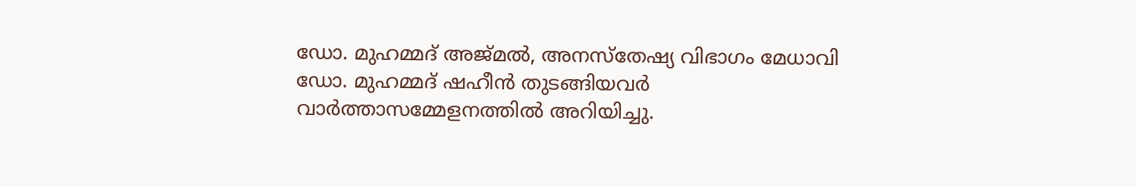ഡോ. മുഹമ്മദ് അജ്മല്‍, അനസ്‌തേഷ്യ വിഭാഗം മേധാവി ഡോ. മുഹമ്മദ് ഷഹീന്‍ തുടങ്ങിയവര്‍ വാര്‍ത്താസമ്മേളനത്തില്‍ അറിയിച്ചു.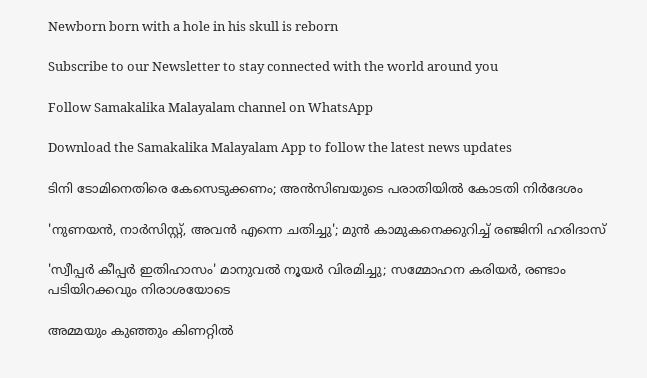Newborn born with a hole in his skull is reborn

Subscribe to our Newsletter to stay connected with the world around you

Follow Samakalika Malayalam channel on WhatsApp

Download the Samakalika Malayalam App to follow the latest news updates

ടിനി ടോമിനെതിരെ കേസെടുക്കണം; അൻസിബയുടെ പരാതിയിൽ കോടതി നിര്‍ദേശം

'നുണയന്‍, നാര്‍സിസ്റ്റ്, അവന്‍ എന്നെ ചതിച്ചു'; മുന്‍ കാമുകനെക്കുറിച്ച് രഞ്ജിനി ഹരിദാസ്

'സ്വീപ്പർ കീപ്പർ ഇതിഹാസം' മാനുവൽ നൂയർ വിരമിച്ചു; സമ്മോഹന കരിയർ, രണ്ടാം പടിയിറക്കവും നിരാശയോടെ

അമ്മയും കുഞ്ഞും കിണറ്റില്‍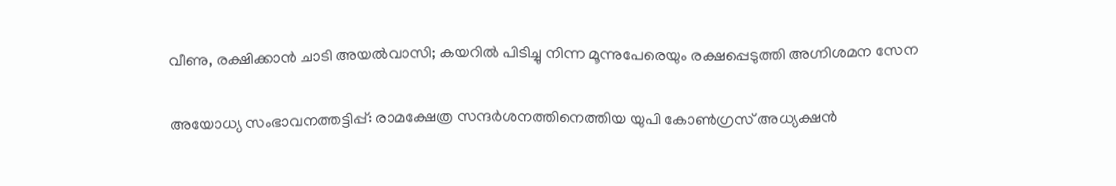വീണു, രക്ഷിക്കാന്‍ ചാടി അയല്‍വാസി; കയറില്‍ പിടിച്ചു നിന്ന മൂന്നുപേരെയും രക്ഷപ്പെടുത്തി അഗ്നിശമന സേന

അയോധ്യ സംഭാവനത്തട്ടിപ്പ്: രാമക്ഷേത്ര സന്ദര്‍ശനത്തിനെത്തിയ യുപി കോണ്‍ഗ്രസ് അധ്യക്ഷന്‍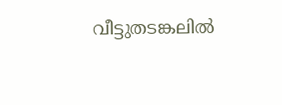വീട്ടുതടങ്കലില്‍